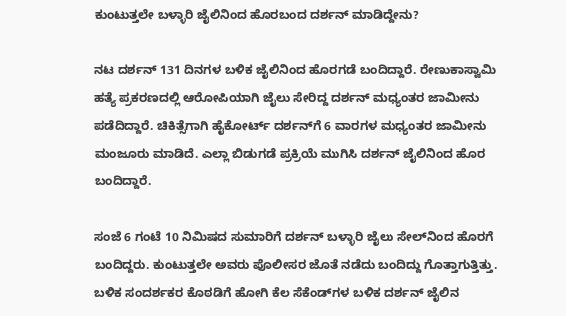ಕುಂಟುತ್ತಲೇ ಬಳ್ಳಾರಿ ಜೈಲಿನಿಂದ ಹೊರಬಂದ ದರ್ಶನ್ ಮಾಡಿದ್ದೇನು?

ನಟ ದರ್ಶನ್ 131 ದಿನಗಳ ಬಳಿಕ ಜೈಲಿನಿಂದ ಹೊರಗಡೆ ಬಂದಿದ್ದಾರೆ. ರೇಣುಕಾಸ್ವಾಮಿ ಹತ್ಯೆ ಪ್ರಕರಣದಲ್ಲಿ ಆರೋಪಿಯಾಗಿ ಜೈಲು ಸೇರಿದ್ದ ದರ್ಶನ್ ಮಧ್ಯಂತರ ಜಾಮೀನು ಪಡೆದಿದ್ದಾರೆ. ಚಿಕಿತ್ಸೆಗಾಗಿ ಹೈಕೋರ್ಟ್ ದರ್ಶನ್‌ಗೆ 6 ವಾರಗಳ ಮಧ್ಯಂತರ ಜಾಮೀನು ಮಂಜೂರು ಮಾಡಿದೆ. ಎಲ್ಲಾ ಬಿಡುಗಡೆ ಪ್ರಕ್ರಿಯೆ ಮುಗಿಸಿ ದರ್ಶನ್ ಜೈಲಿನಿಂದ ಹೊರ ಬಂದಿದ್ದಾರೆ.

ಸಂಜೆ 6 ಗಂಟೆ 10 ನಿಮಿಷದ ಸುಮಾರಿಗೆ ದರ್ಶನ್ ಬಳ್ಳಾರಿ ಜೈಲು ಸೇಲ್‌ನಿಂದ ಹೊರಗೆ ಬಂದಿದ್ದರು. ಕುಂಟುತ್ತಲೇ ಅವರು ಪೊಲೀಸರ ಜೊತೆ ನಡೆದು ಬಂದಿದ್ದು ಗೊತ್ತಾಗುತ್ತಿತ್ತು. ಬಳಿಕ ಸಂದರ್ಶಕರ ಕೊಠಡಿಗೆ ಹೋಗಿ ಕೆಲ ಸೆಕೆಂಡ್‌ಗಳ ಬಳಿಕ ದರ್ಶನ್ ಜೈಲಿನ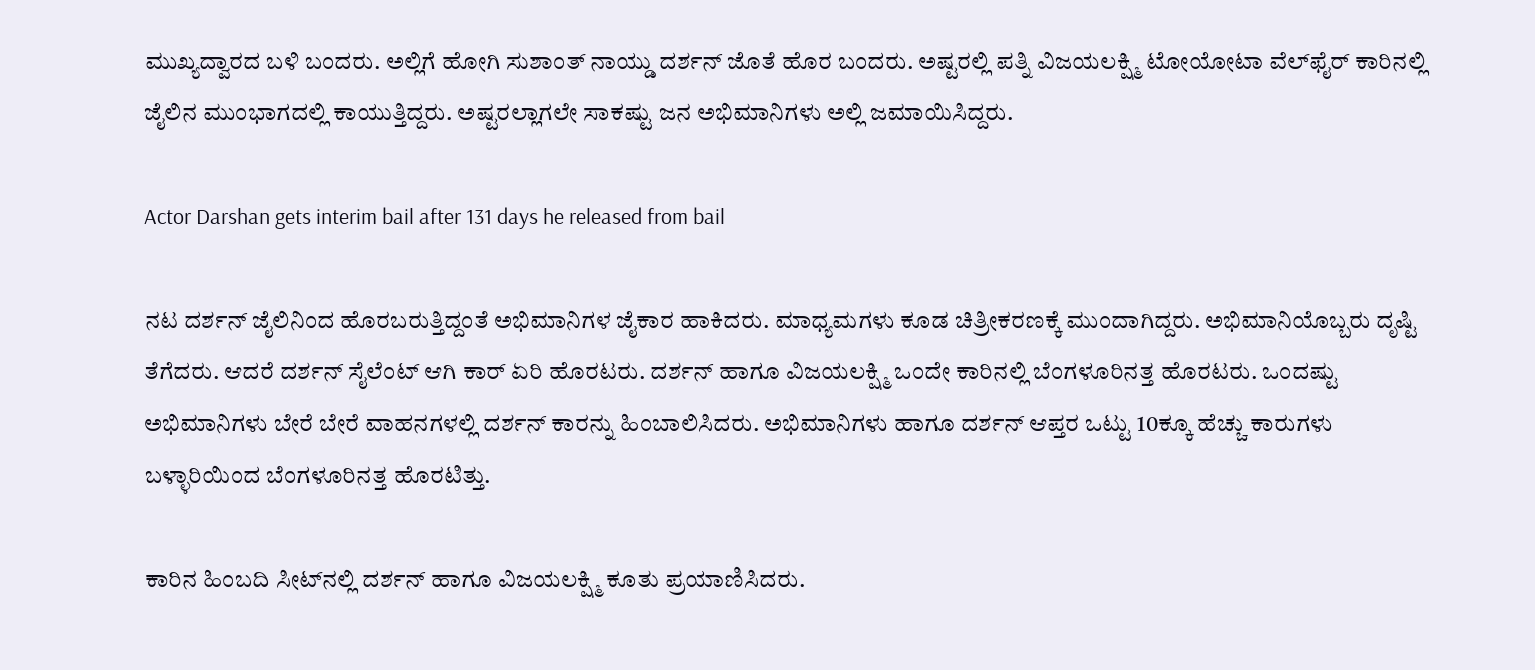ಮುಖ್ಯದ್ವಾರದ ಬಳಿ ಬಂದರು. ಅಲ್ಲಿಗೆ ಹೋಗಿ ಸುಶಾಂತ್ ನಾಯ್ಡು ದರ್ಶನ್ ಜೊತೆ ಹೊರ ಬಂದರು. ಅಷ್ಟರಲ್ಲಿ ಪತ್ನಿ ವಿಜಯಲಕ್ಷ್ಮಿ ಟೋಯೋಟಾ ವೆಲ್‌ಫೈರ್‌ ಕಾರಿನಲ್ಲಿ ಜೈಲಿನ ಮುಂಭಾಗದಲ್ಲಿ ಕಾಯುತ್ತಿದ್ದರು. ಅಷ್ಟರಲ್ಲಾಗಲೇ ಸಾಕಷ್ಟು ಜನ ಅಭಿಮಾನಿಗಳು ಅಲ್ಲಿ ಜಮಾಯಿಸಿದ್ದರು.

Actor Darshan gets interim bail after 131 days he released from bail

ನಟ ದರ್ಶನ್ ಜೈಲಿನಿಂದ ಹೊರಬರುತ್ತಿದ್ದಂತೆ ಅಭಿಮಾನಿಗಳ ಜೈಕಾರ ಹಾಕಿದರು. ಮಾಧ್ಯಮಗಳು ಕೂಡ ಚಿತ್ರೀಕರಣಕ್ಕೆ ಮುಂದಾಗಿದ್ದರು. ಅಭಿಮಾನಿಯೊಬ್ಬರು ದೃಷ್ಟಿ ತೆಗೆದರು. ಆದರೆ ದರ್ಶನ್ ಸೈಲೆಂಟ್ ಆಗಿ ಕಾರ್ ಏರಿ ಹೊರಟರು. ದರ್ಶನ್ ಹಾಗೂ ವಿಜಯಲಕ್ಷ್ಮಿ ಒಂದೇ ಕಾರಿನಲ್ಲಿ ಬೆಂಗಳೂರಿನತ್ತ ಹೊರಟರು. ಒಂದಷ್ಟು ಅಭಿಮಾನಿಗಳು ಬೇರೆ ಬೇರೆ ವಾಹನಗಳಲ್ಲಿ ದರ್ಶನ್ ಕಾರನ್ನು ಹಿಂಬಾಲಿಸಿದರು. ಅಭಿಮಾನಿಗಳು ಹಾಗೂ ದರ್ಶನ್ ಆಪ್ತರ ಒಟ್ಟು 10ಕ್ಕೂ ಹೆಚ್ಚು ಕಾರುಗಳು ಬಳ್ಳಾರಿಯಿಂದ ಬೆಂಗಳೂರಿನತ್ತ ಹೊರಟಿತ್ತು.

ಕಾರಿನ ಹಿಂಬದಿ ಸೀಟ್‌ನಲ್ಲಿ ದರ್ಶನ್ ಹಾಗೂ ವಿಜಯಲಕ್ಷ್ಮಿ ಕೂತು ಪ್ರಯಾಣಿಸಿದರು.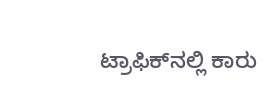ಟ್ರಾಫಿಕ್‌ನಲ್ಲಿ ಕಾರು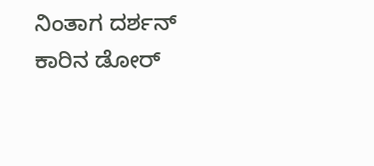ನಿಂತಾಗ ದರ್ಶನ್ ಕಾರಿನ ಡೋರ್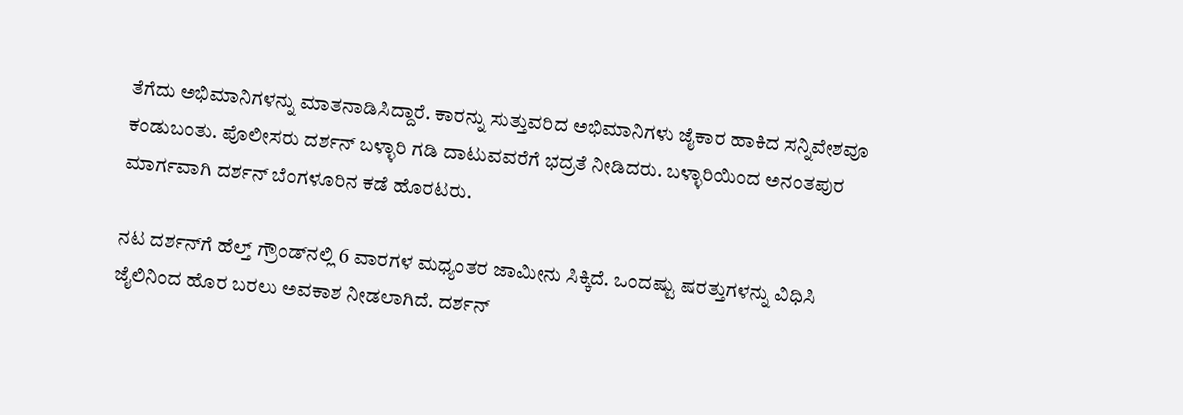ತೆಗೆದು ಅಭಿಮಾನಿಗಳನ್ನು ಮಾತನಾಡಿಸಿದ್ದಾರೆ. ಕಾರನ್ನು ಸುತ್ತುವರಿದ ಅಭಿಮಾನಿಗಳು ಜೈಕಾರ ಹಾಕಿದ ಸನ್ನಿವೇಶವೂ ಕಂಡುಬಂತು. ಪೊಲೀಸರು ದರ್ಶನ್ ಬಳ್ಳಾರಿ ಗಡಿ ದಾಟುವವರೆಗೆ ಭದ್ರತೆ ನೀಡಿದರು. ಬಳ್ಳಾರಿಯಿಂದ ಅನಂತಪುರ ಮಾರ್ಗವಾಗಿ ದರ್ಶನ್ ಬೆಂಗಳೂರಿನ ಕಡೆ ಹೊರಟರು.

ನಟ ದರ್ಶನ್‌ಗೆ ಹೆಲ್ತ್ ಗ್ರೌಂಡ್‌ನಲ್ಲಿ 6 ವಾರಗಳ ಮಧ್ಯಂತರ ಜಾಮೀನು ಸಿಕ್ಕಿದೆ. ಒಂದಷ್ಟು ಷರತ್ತುಗಳನ್ನು ವಿಧಿಸಿ ಜೈಲಿನಿಂದ ಹೊರ ಬರಲು ಅವಕಾಶ ನೀಡಲಾಗಿದೆ. ದರ್ಶನ್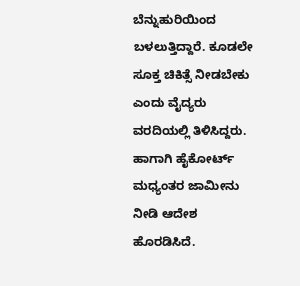ಬೆನ್ನುಹುರಿಯಿಂದ ಬಳಲುತ್ತಿದ್ದಾರೆ. ಕೂಡಲೇ ಸೂಕ್ತ ಚಿಕಿತ್ಸೆ ನೀಡಬೇಕು ಎಂದು ವೈದ್ಯರು ವರದಿಯಲ್ಲಿ ತಿಳಿಸಿದ್ದರು. ಹಾಗಾಗಿ ಹೈಕೋರ್ಟ್‌ ಮಧ್ಯಂತರ ಜಾಮೀನು ನೀಡಿ ಆದೇಶ ಹೊರಡಿಸಿದೆ.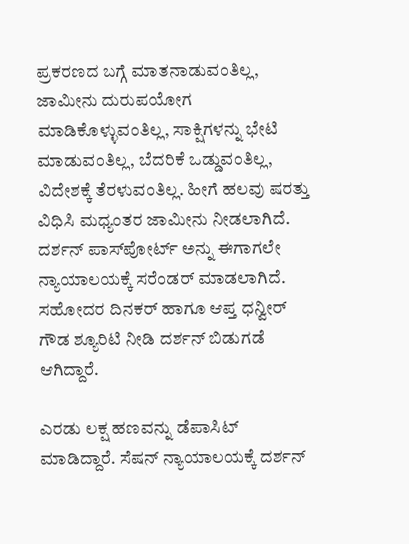ಪ್ರಕರಣದ ಬಗ್ಗೆ ಮಾತನಾಡುವಂತಿಲ್ಲ, ಜಾಮೀನು ದುರುಪಯೋಗ ಮಾಡಿಕೊಳ್ಳುವಂತಿಲ್ಲ, ಸಾಕ್ಷಿಗಳನ್ನು ಭೇಟಿ ಮಾಡುವಂತಿಲ್ಲ, ಬೆದರಿಕೆ ಒಡ್ಡುವಂತಿಲ್ಲ, ವಿದೇಶಕ್ಕೆ ತೆರಳುವಂತಿಲ್ಲ. ಹೀಗೆ ಹಲವು ಷರತ್ತು ವಿಧಿಸಿ ಮಧ್ಯಂತರ ಜಾಮೀನು ನೀಡಲಾಗಿದೆ. ದರ್ಶನ್ ಪಾಸ್‌ಪೋರ್ಟ್ ಅನ್ನು ಈಗಾಗಲೇ ನ್ಯಾಯಾಲಯಕ್ಕೆ ಸರೆಂಡರ್ ಮಾಡಲಾಗಿದೆ. ಸಹೋದರ ದಿನಕರ್ ಹಾಗೂ ಆಪ್ತ ಧನ್ವೀರ್ ಗೌಡ ಶ್ಯೂರಿಟಿ ನೀಡಿ ದರ್ಶನ್ ಬಿಡುಗಡೆ ಆಗಿದ್ದಾರೆ.

ಎರಡು ಲಕ್ಷ ಹಣವನ್ನು ಡೆಪಾಸಿಟ್ ಮಾಡಿದ್ದಾರೆ. ಸೆಷನ್ ನ್ಯಾಯಾಲಯಕ್ಕೆ ದರ್ಶನ್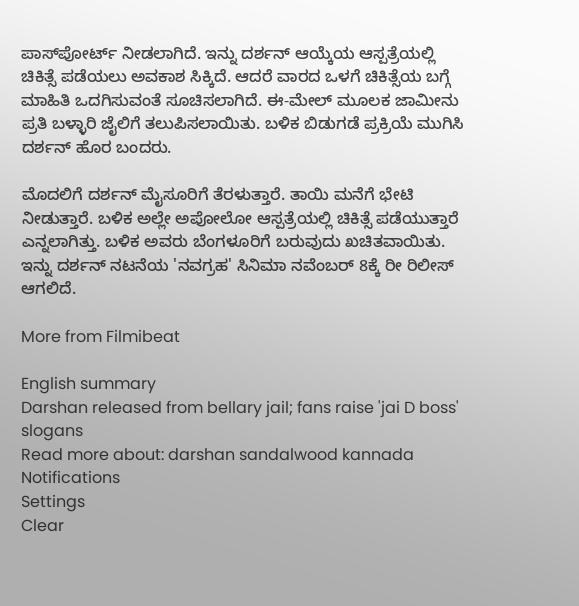ಪಾಸ್‌ಪೋರ್ಟ್ ನೀಡಲಾಗಿದೆ. ಇನ್ನು ದರ್ಶನ್ ಆಯ್ಕೆಯ ಆಸ್ಪತ್ರೆಯಲ್ಲಿ ಚಿಕಿತ್ಸೆ ಪಡೆಯಲು ಅವಕಾಶ ಸಿಕ್ಕಿದೆ. ಆದರೆ ವಾರದ ಒಳಗೆ ಚಿಕಿತ್ಸೆಯ ಬಗ್ಗೆ ಮಾಹಿತಿ ಒದಗಿಸುವಂತೆ ಸೂಚಿಸಲಾಗಿದೆ. ಈ-ಮೇಲ್ ಮೂಲಕ ಜಾಮೀನು ಪ್ರತಿ ಬಳ್ಳಾರಿ ಜೈಲಿಗೆ ತಲುಪಿಸಲಾಯಿತು. ಬಳಿಕ ಬಿಡುಗಡೆ ಪ್ರಕ್ರಿಯೆ ಮುಗಿಸಿ ದರ್ಶನ್ ಹೊರ ಬಂದರು.

ಮೊದಲಿಗೆ ದರ್ಶನ್ ಮೈಸೂರಿಗೆ ತೆರಳುತ್ತಾರೆ. ತಾಯಿ ಮನೆಗೆ ಭೇಟಿ ನೀಡುತ್ತಾರೆ. ಬಳಿಕ ಅಲ್ಲೇ ಅಪೋಲೋ ಆಸ್ಪತ್ರೆಯಲ್ಲಿ ಚಿಕಿತ್ಸೆ ಪಡೆಯುತ್ತಾರೆ ಎನ್ನಲಾಗಿತ್ತು. ಬಳಿಕ ಅವರು ಬೆಂಗಳೂರಿಗೆ ಬರುವುದು ಖಚಿತವಾಯಿತು. ಇನ್ನು ದರ್ಶನ್ ನಟನೆಯ 'ನವಗ್ರಹ' ಸಿನಿಮಾ ನವೆಂಬರ್ 8ಕ್ಕೆ ರೀ ರಿಲೀಸ್ ಆಗಲಿದೆ.

More from Filmibeat

English summary
Darshan released from bellary jail; fans raise 'jai D boss' slogans
Read more about: darshan sandalwood kannada
Notifications
Settings
Clear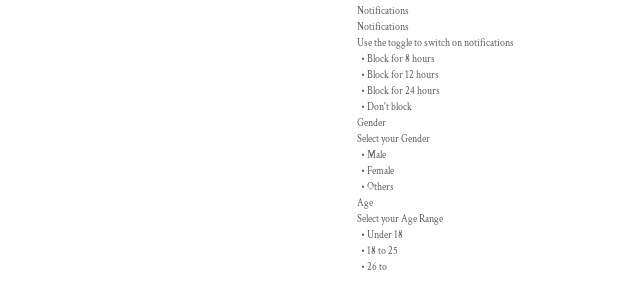Notifications
Notifications
Use the toggle to switch on notifications
  • Block for 8 hours
  • Block for 12 hours
  • Block for 24 hours
  • Don't block
Gender
Select your Gender
  • Male
  • Female
  • Others
Age
Select your Age Range
  • Under 18
  • 18 to 25
  • 26 to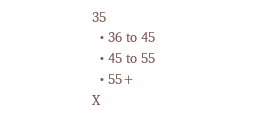35
  • 36 to 45
  • 45 to 55
  • 55+
X